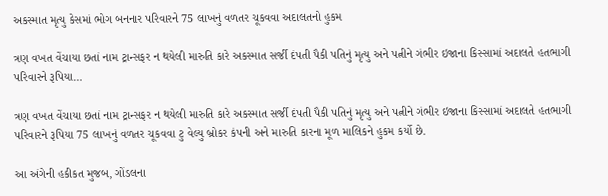અકસ્માત મૃત્યુ કેસમાં ભોગ બનનાર પરિવારને 75 લાખનું વળતર ચૂકવવા અદાલતનો હુકમ

ત્રણ વખત વેંચાયા છતાં નામ ટ્રાન્સફર ન થયેલી મારુતિ કારે અકસ્માત સર્જી દંપતી પૈકી પતિનું મૃત્યુ અને પત્નીને ગંભીર ઇજાના કિસ્સામાં અદાલતે હતભાગી પરિવારને રૂપિયા…

ત્રણ વખત વેંચાયા છતાં નામ ટ્રાન્સફર ન થયેલી મારુતિ કારે અકસ્માત સર્જી દંપતી પૈકી પતિનું મૃત્યુ અને પત્નીને ગંભીર ઇજાના કિસ્સામાં અદાલતે હતભાગી પરિવારને રૂપિયા 75 લાખનું વળતર ચૂકવવા ટુ વેલ્યુ બ્રોકર કંપની અને મારુતિ કારના મૂળ માલિકને હુકમ કર્યો છે.

આ અંગેની હકીકત મુજબ, ગોંડલના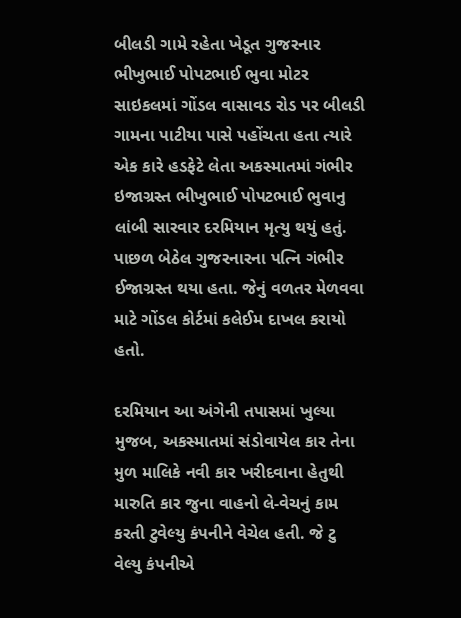બીલડી ગામે રહેતા ખેડૂત ગુજરનાર ભીખુભાઈ પોપટભાઈ ભુવા મોટર સાઇકલમાં ગોંડલ વાસાવડ રોડ પર બીલડી ગામના પાટીયા પાસે પહોંચતા હતા ત્યારે એક કારે હડફેટે લેતા અકસ્માતમાં ગંભીર ઇજાગ્રસ્ત ભીખુભાઈ પોપટભાઈ ભુવાનુ લાંબી સારવાર દરમિયાન મૃત્યુ થયું હતું. પાછળ બેઠેલ ગુજરનારના પત્નિ ગંભીર ઈજાગ્રસ્ત થયા હતા. જેનું વળતર મેળવવા માટે ગોંડલ કોર્ટમાં કલેઈમ દાખલ કરાયો હતો.

દરમિયાન આ અંગેની તપાસમાં ખુલ્યા મુજબ, અકસ્માતમાં સંડોવાયેલ કાર તેના મુળ માલિકે નવી કાર ખરીદવાના હેતુથી મારુતિ કાર જુના વાહનો લે-વેચનું કામ કરતી ટુવેલ્યુ કંપનીને વેચેલ હતી. જે ટુ વેલ્યુ કંપનીએ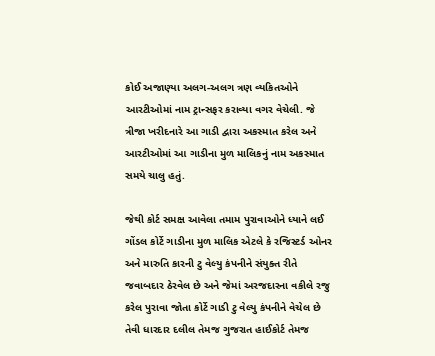કોઈ અજાણ્યા અલગ-અલગ ત્રણ વ્યકિતઓને આરટીઓમાં નામ ટ્રાન્સફર કરાવ્યા વગર વેચેલી. જે ત્રીજા ખરીદનારે આ ગાડી દ્વારા અકસ્માત કરેલ અને આરટીઓમાં આ ગાડીના મુળ માલિકનું નામ અકસ્માત સમયે ચાલુ હતું.

જેથી કોર્ટ સમક્ષ આવેલા તમામ પુરાવાઓને ધ્યાને લઈ ગોંડલ કોર્ટે ગાડીના મુળ માલિક એટલે કે રજિસ્ટર્ડ ઓનર અને મારુતિ કારની ટુ વેલ્યુ કંપનીને સંયુક્ત રીતે જવાબદાર ઠેરવેલ છે અને જેમાં અરજદારના વકીલે રજુ કરેલ પુરાવા જોતા કોર્ટે ગાડી ટુ વેલ્યુ કંપનીને વેચેલ છે તેવી ધારદાર દલીલ તેમજ ગુજરાત હાઈકોર્ટ તેમજ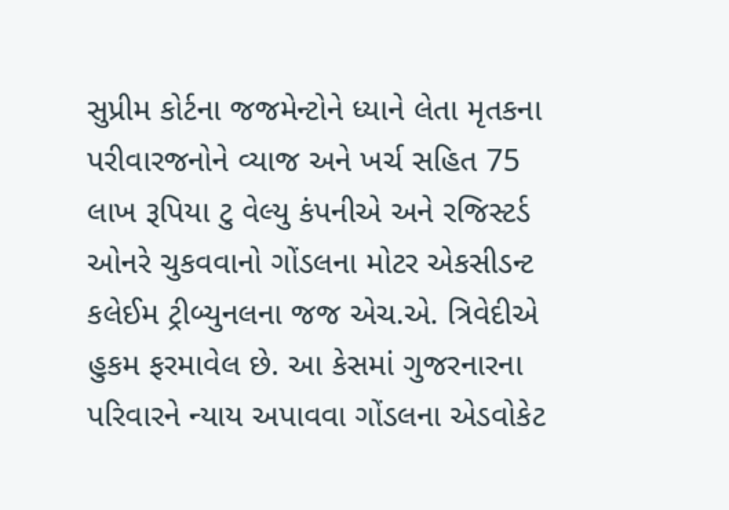સુપ્રીમ કોર્ટના જજમેન્ટોને ધ્યાને લેતા મૃતકના પરીવારજનોને વ્યાજ અને ખર્ચ સહિત 75 લાખ રૂપિયા ટુ વેલ્યુ કંપનીએ અને રજિસ્ટર્ડ ઓનરે ચુકવવાનો ગોંડલના મોટર એકસીડન્ટ કલેઈમ ટ્રીબ્યુનલના જજ એચ.એ. ત્રિવેદીએ હુકમ ફરમાવેલ છે. આ કેસમાં ગુજરનારના પરિવારને ન્યાય અપાવવા ગોંડલના એડવોકેટ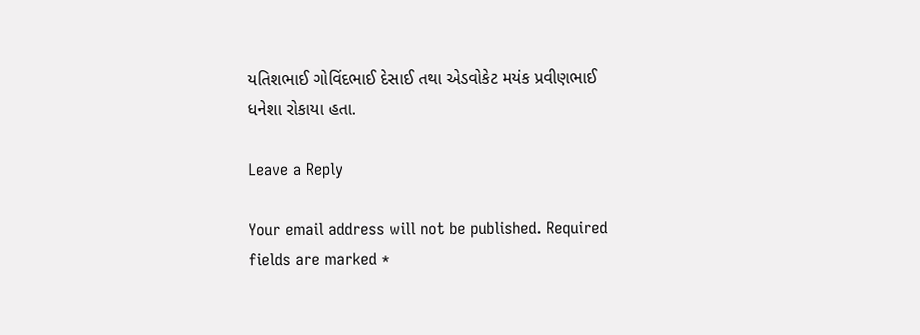યતિશભાઈ ગોવિંદભાઈ દેસાઈ તથા એડવોકેટ મયંક પ્રવીણભાઈ ધનેશા રોકાયા હતા.

Leave a Reply

Your email address will not be published. Required fields are marked *